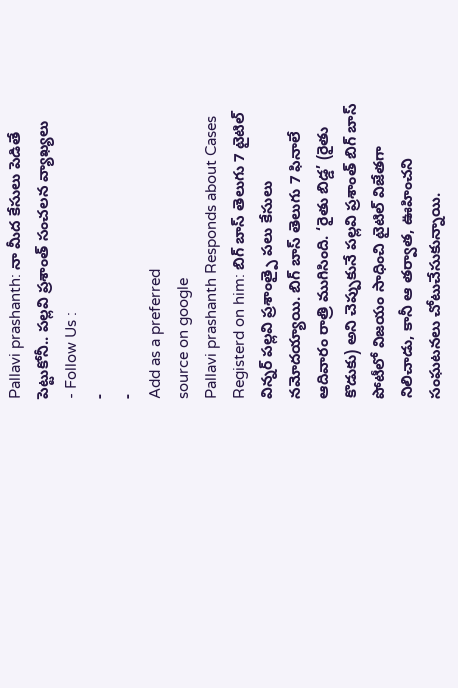Pallavi prashanth: నా మీద కేసులు పెడితే పెట్టుకోనీ.. పల్లవి ప్రశాంత్ సంచలన వ్యాఖ్యలు
- Follow Us :
-
-
Add as a preferred
source on google
Pallavi prashanth Responds about Cases Registerd on him: బిగ్ బాస్ తెలుగు 7 టైటిల్ విన్నర్ పల్లవి ప్రశాంత్పై పలు కేసులు నమోదయ్యాయి. బిగ్ బాస్ తెలుగు 7 ఫినాలే ఆదివారం రాత్రి ముగిసింది. ‘రైతు బిడ్డ’ (రైతు కొడుకు) అని చెప్పుకునే పల్లవి ప్రశాంత్ బిగ్ బాస్ పోటీలో విజయం సాధించి టైటిల్ విజేతగా నిలిచాడు, కానీ ఆ తర్వాత, ఊహించని సంఘటనలు చోటుచేసుకున్నాయి.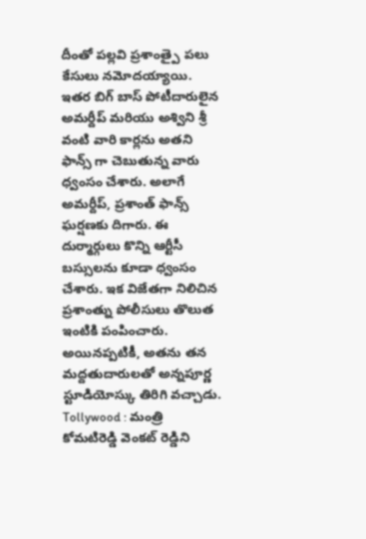దీంతో పల్లవి ప్రశాంత్పై పలు కేసులు నమోదయ్యాయి. ఇతర బిగ్ బాస్ పోటీదారులైన అమర్దీప్ మరియు అశ్విని శ్రీ వంటి వారి కార్లను అతని ఫాన్స్ గా చెబుతున్న వారు ధ్వంసం చేశారు. అలాగే అమర్దీప్, ప్రశాంత్ ఫాన్స్ ఘర్షణకు దిగారు. ఈ దుర్మార్గులు కొన్ని ఆర్టీసీ బస్సులను కూడా ధ్వంసం చేశారు. ఇక విజేతగా నిలిచిన ప్రశాంత్ను పోలీసులు తొలుత ఇంటికి పంపించారు. అయినప్పటికీ, అతను తన మద్దతుదారులతో అన్నపూర్ణ స్టూడియోస్కు తిరిగి వచ్చాడు.
Tollywood : మంత్రి కోమటిరెడ్డి వెంకట్ రెడ్డిని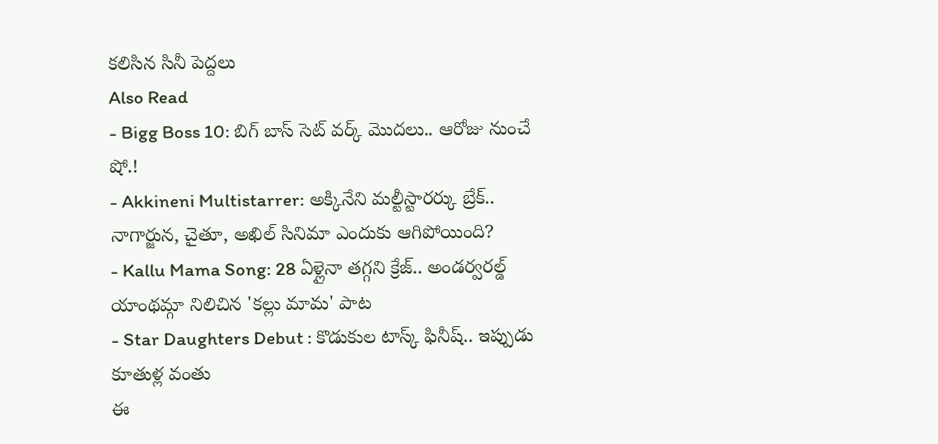కలిసిన సినీ పెద్దలు
Also Read
- Bigg Boss 10: బిగ్ బాస్ సెట్ వర్క్ మొదలు.. ఆరోజు నుంచే షో.!
- Akkineni Multistarrer: అక్కినేని మల్టీస్టారర్కు బ్రేక్.. నాగార్జున, చైతూ, అఖిల్ సినిమా ఎందుకు ఆగిపోయింది?
- Kallu Mama Song: 28 ఏళ్లైనా తగ్గని క్రేజ్.. అండర్వరల్డ్ యాంథమ్గా నిలిచిన 'కల్లు మామ' పాట
- Star Daughters Debut : కొడుకుల టాస్క్ ఫినీష్.. ఇప్పుడు కూతుళ్ల వంతు
ఈ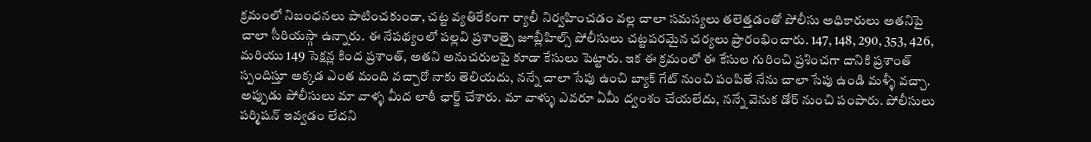క్రమంలో నిబంధనలు పాటించకుండా, చట్ట వ్యతిరేకంగా ర్యాలీ నిర్వహించడం వల్ల చాలా సమస్యలు తలెత్తడంతో పోలీసు అధికారులు అతనిపై చాలా సీరియస్గా ఉన్నారు. ఈ నేపథ్యంలో పల్లవి ప్రశాంత్పై జూబ్లీహిల్స్ పోలీసులు చట్టపరమైన చర్యలు ప్రారంభించారు. 147, 148, 290, 353, 426, మరియు 149 సెక్షన్ల కింద ప్రశాంత్, అతని అనుచరులపై కూడా కేసులు పెట్టారు. ఇక ఈ క్రమంలో ఈ కేసుల గురించి ప్రశించగా దానికి ప్రశాంత్ స్పందిస్తూ అక్కడ ఎంత మంది వచ్చారో నాకు తెలియదు, నన్నే చాలా సేపు ఉంచి బ్యాక్ గేట్ నుంచి పంపితే నేను చాలా సేపు ఉండి మళ్ళీ వచ్చా. అప్పుడు పోలీసులు మా వాళ్ళ మీద లాఠీ ఛార్జ్ చేశారు. మా వాళ్ళు ఎవరూ ఏమీ ద్వంశం చేయలేదు, నన్నే వెనుక డోర్ నుంచి పంపారు. పోలీసులు పర్మిషన్ ఇవ్వడం లేదని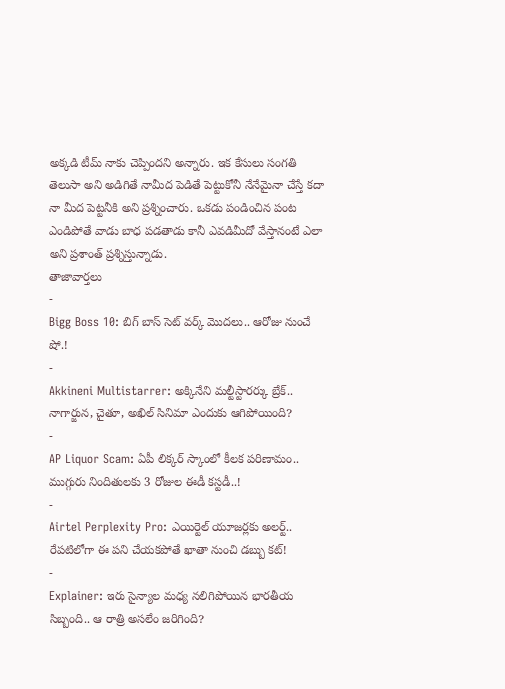అక్కడి టీమ్ నాకు చెప్పిందని అన్నారు. ఇక కేసులు సంగతి తెలుసా అని అడిగితే నామీద పెడితే పెట్టుకోనీ నేనేమైనా చేస్తే కదా నా మీద పెట్టనీకి అని ప్రశ్నించారు. ఒకడు పండించిన పంట ఎండిపోతే వాడు బాధ పడతాడు కానీ ఎవడిమీదో వేస్తానంటే ఎలా అని ప్రశాంత్ ప్రశ్నిస్తున్నాడు.
తాజావార్తలు
-
Bigg Boss 10: బిగ్ బాస్ సెట్ వర్క్ మొదలు.. ఆరోజు నుంచే షో.!
-
Akkineni Multistarrer: అక్కినేని మల్టీస్టారర్కు బ్రేక్.. నాగార్జున, చైతూ, అఖిల్ సినిమా ఎందుకు ఆగిపోయింది?
-
AP Liquor Scam: ఏపీ లిక్కర్ స్కాంలో కీలక పరిణామం.. ముగ్గురు నిందితులకు 3 రోజుల ఈడీ కస్టడీ..!
-
Airtel Perplexity Pro: ఎయిర్టెల్ యూజర్లకు అలర్ట్.. రేపటిలోగా ఈ పని చేయకపోతే ఖాతా నుంచి డబ్బు కట్!
-
Explainer: ఇరు సైన్యాల మధ్య నలిగిపోయిన భారతీయ సిబ్బంది.. ఆ రాత్రి అసలేం జరిగింది?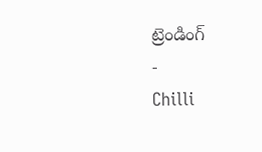ట్రెండింగ్
-
Chilli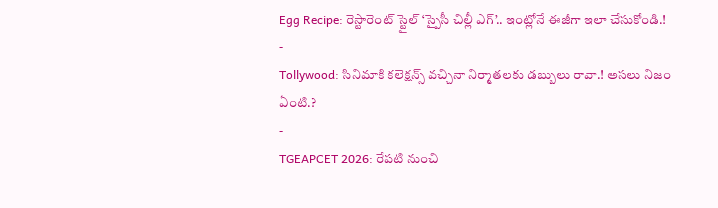Egg Recipe: రెస్టారెంట్ స్టైల్ ‘స్పైసీ చిల్లీ ఎగ్’.. ఇంట్లోనే ఈజీగా ఇలా చేసుకోండి.!
-
Tollywood: సినిమాకి కలెక్షన్స్ వచ్చినా నిర్మాతలకు డబ్బులు రావా.! అసలు నిజం ఏంటి.?
-
TGEAPCET 2026: రేపటి నుంచి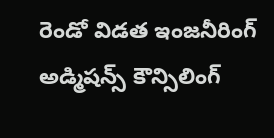రెండో విడత ఇంజనీరింగ్ అడ్మిషన్స్ కౌన్సిలింగ్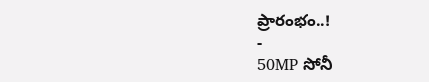ప్రారంభం..!
-
50MP సోనీ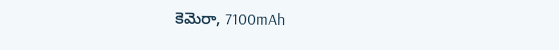కెమెరా, 7100mAh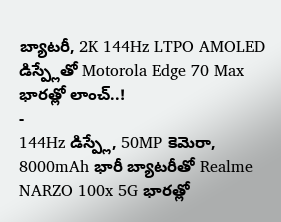బ్యాటరీ, 2K 144Hz LTPO AMOLED డిస్ప్లేతో Motorola Edge 70 Max భారత్లో లాంచ్..!
-
144Hz డిస్ప్లే, 50MP కెమెరా, 8000mAh భారీ బ్యాటరీతో Realme NARZO 100x 5G భారత్లో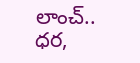లాంచ్.. ధర,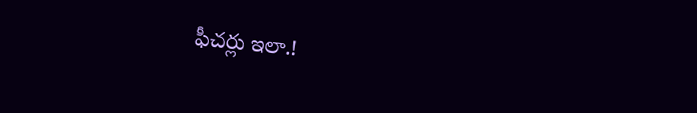ఫీచర్లు ఇలా.!